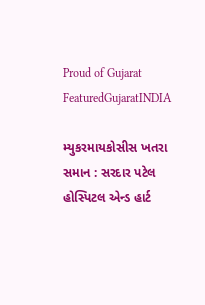Proud of Gujarat
FeaturedGujaratINDIA

મ્યુકરમાયકોસીસ ખતરા સમાન : સરદાર પટેલ હોસ્પિટલ એન્ડ હાર્ટ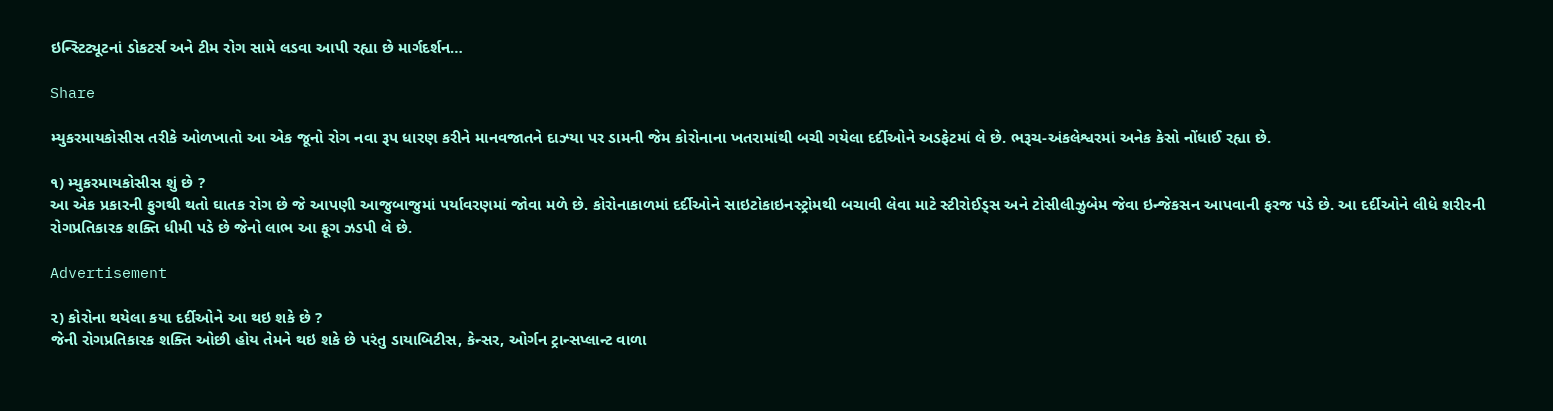ઇન્સ્ટિટ્યૂટનાં ડોકટર્સ અને ટીમ રોગ સામે લડવા આપી રહ્યા છે માર્ગદર્શન…

Share

મ્યુકરમાયકોસીસ તરીકે ઓળખાતો આ એક જૂનો રોગ નવા રૂપ ધારણ કરીને માનવજાતને દાઝ્યા પર ડામની જેમ કોરોનાના ખતરામાંથી બચી ગયેલા દર્દીઓને અડફેટમાં લે છે. ભરૂચ-અંકલેશ્વરમાં અનેક કેસો નોંધાઈ રહ્યા છે.

૧) મ્યુકરમાયકોસીસ શું છે ?
આ એક પ્રકારની ફુગથી થતો ઘાતક રોગ છે જે આપણી આજુબાજુમાં પર્યાવરણમાં જોવા મળે છે. કોરોનાકાળમાં દર્દીઓને સાઇટોકાઇનસ્ટ્રોમથી બચાવી લેવા માટે સ્ટીરોઈડ્સ અને ટોસીલીઝુબેમ જેવા ઇન્જેકસન આપવાની ફરજ પડે છે. આ દર્દીઓને લીધે શરીરની રોગપ્રતિકારક શક્તિ ધીમી પડે છે જેનો લાભ આ ફૂગ ઝડપી લે છે.

Advertisement

૨) કોરોના થયેલા કયા દર્દીઓને આ થઇ શકે છે ?
જેની રોગપ્રતિકારક શક્તિ ઓછી હોય તેમને થઇ શકે છે પરંતુ ડાયાબિટીસ, કેન્સર, ઓર્ગન ટ્રાન્સપ્લાન્ટ વાળા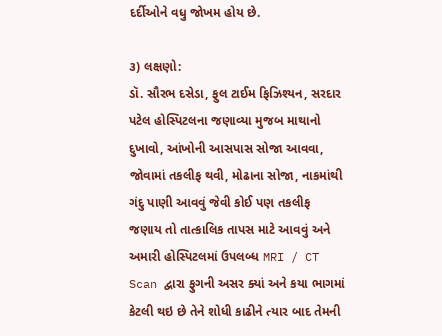દર્દીઓને વધુ જોખમ હોય છે.

૩) લક્ષણો:
ડૉ. સૌરભ દસેડા, ફુલ ટાઈમ ફિઝિશ્યન, સરદાર પટેલ હોસ્પિટલના જણાવ્યા મુજબ માથાનો દુખાવો, આંખોની આસપાસ સોજા આવવા, જોવામાં તકલીફ થવી, મોઢાના સોજા, નાકમાંથી ગંદુ પાણી આવવું જેવી કોઈ પણ તકલીફ જણાય તો તાત્કાલિક તાપસ માટે આવવું અને અમારી હોસ્પિટલમાં ઉપલબ્ધ MRI / CT Scan દ્વારા ફુગની અસર ક્યાં અને કયા ભાગમાં કેટલી થઇ છે તેને શોધી કાઢીને ત્યાર બાદ તેમની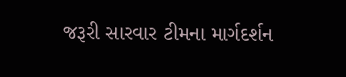જરૂરી સારવાર ટીમના માર્ગદર્શન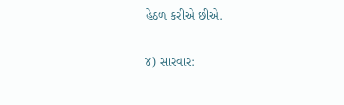હેઠળ કરીએ છીએ.

૪) સારવાર: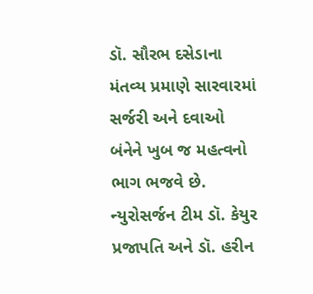ડૉ. સૌરભ દસેડાના મંતવ્ય પ્રમાણે સારવારમાં સર્જરી અને દવાઓ બંનેને ખુબ જ મહત્વનો ભાગ ભજવે છે. ન્યુરોસર્જન ટીમ ડૉ. કેયુર પ્રજાપતિ અને ડૉ. હરીન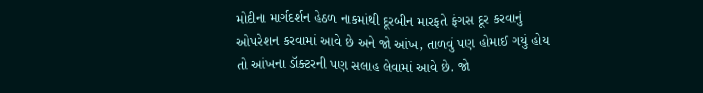મોદીના માર્ગદર્શન હેઠળ નાકમાંથી દૂરબીન મારફતે ફંગસ દૂર કરવાનું ઓપરેશન કરવામાં આવે છે અને જો આંખ, તાળવું પણ હોમાઈ ગયું હોય તો આંખના ડૉક્ટરની પણ સલાહ લેવામાં આવે છે. જો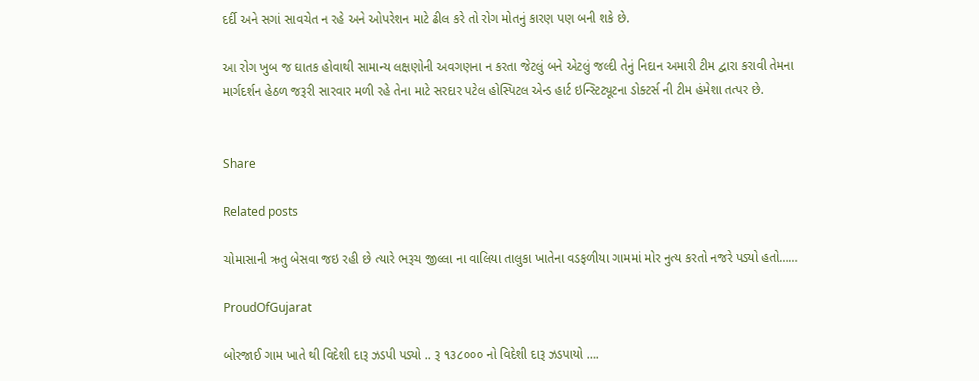દર્દી અને સગાં સાવચેત ન રહે અને ઓપરેશન માટે ઢીલ કરે તો રોગ મોતનું કારણ પણ બની શકે છે.

આ રોગ ખુબ જ ઘાતક હોવાથી સામાન્ય લક્ષણોની અવગણના ન કરતા જેટલું બને એટલું જલ્દી તેનું નિદાન અમારી ટીમ દ્વારા કરાવી તેમના માર્ગદર્શન હેઠળ જરૂરી સારવાર મળી રહે તેના માટે સરદાર પટેલ હોસ્પિટલ એન્ડ હાર્ટ ઇન્સ્ટિટ્યૂટના ડોક્ટર્સ ની ટીમ હંમેશા તત્પર છે.


Share

Related posts

ચોમાસાની ઋતુ બેસવા જઇ રહી છે ત્યારે ભરૂચ જીલ્લા ના વાલિયા તાલુકા ખાતેના વડફળીયા ગામમાં મોર નુત્ય કરતો નજરે પડ્યો હતો……

ProudOfGujarat

બોરજાઈ ગામ ખાતે થી વિદેશી દારૂ ઝડપી પડ્યો .. રૂ ૧૩૮૦૦૦ નો વિદેશી દારૂ ઝડપાયો ….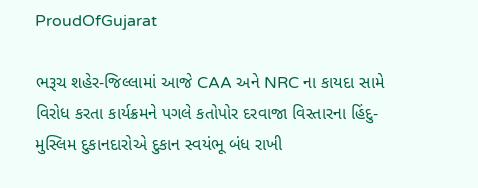ProudOfGujarat

ભરૂચ શહેર-જિલ્લામાં આજે CAA અને NRC ના કાયદા સામે વિરોધ કરતા કાર્યક્રમને પગલે કતોપોર દરવાજા વિસ્તારના હિંદુ-મુસ્લિમ દુકાનદારોએ દુકાન સ્વયંભૂ બંધ રાખી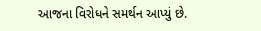આજના વિરોધને સમર્થન આપ્યું છે.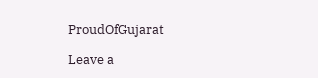ProudOfGujarat

Leave a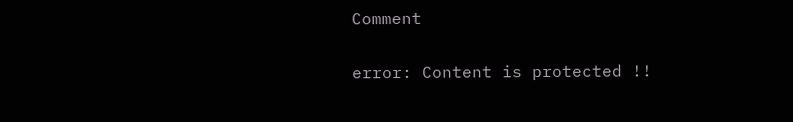Comment

error: Content is protected !!